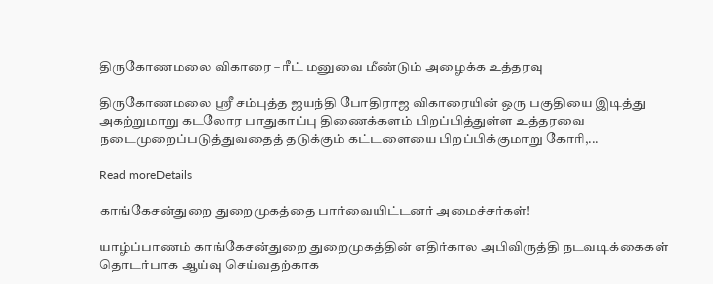திருகோணமலை விகாரை – ரீட் மனுவை மீண்டும் அழைக்க உத்தரவு

திருகோணமலை ஸ்ரீ சம்புத்த ஜயந்தி போதிராஜ விகாரையின் ஒரு பகுதியை இடித்து அகற்றுமாறு கடலோர பாதுகாப்பு திணைக்களம் பிறப்பித்துள்ள உத்தரவை நடைமுறைப்படுத்துவதைத் தடுக்கும் கட்டளையை பிறப்பிக்குமாறு கோரி,...

Read moreDetails

காங்கேசன்துறை துறைமுகத்தை பார்வையிட்டனர் அமைச்சர்கள்!

யாழ்ப்பாணம் காங்கேசன்துறை துறைமுகத்தின் எதிர்கால அபிவிருத்தி நடவடிக்கைகள் தொடர்பாக ஆய்வு செய்வதற்காக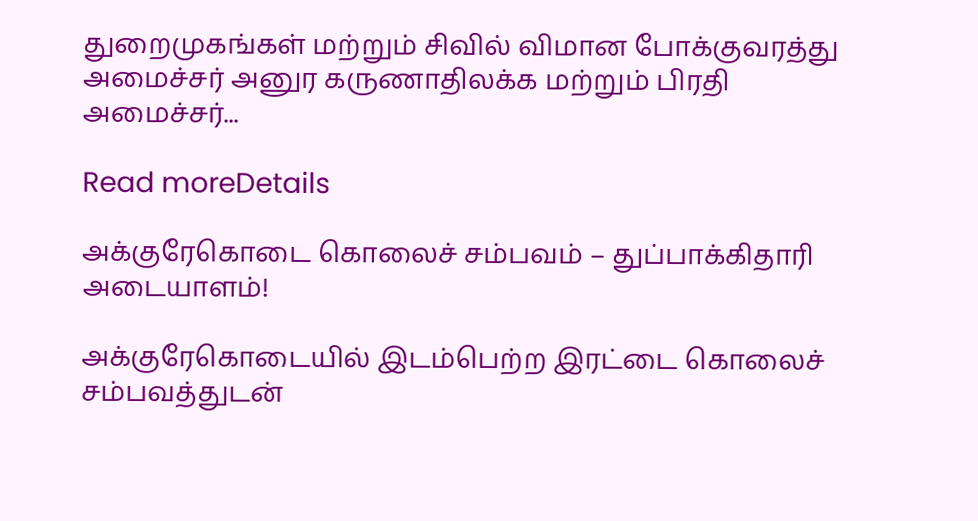துறைமுகங்கள் மற்றும் சிவில் விமான போக்குவரத்து அமைச்சர் அனுர கருணாதிலக்க மற்றும் பிரதி அமைச்சர்...

Read moreDetails

அக்குரேகொடை கொலைச் சம்பவம் – துப்பாக்கிதாரி அடையாளம்!

அக்குரேகொடையில் இடம்பெற்ற இரட்டை கொலைச் சம்பவத்துடன்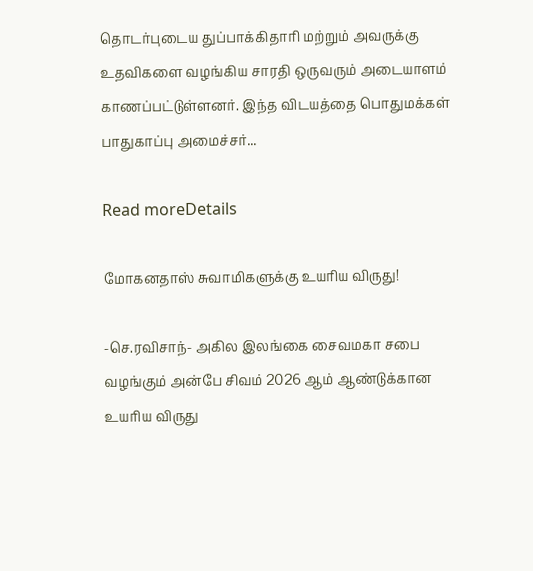தொடர்புடைய துப்பாக்கிதாரி மற்றும் அவருக்கு உதவிகளை வழங்கிய சாரதி ஒருவரும் அடையாளம் காணப்பட்டுள்ளனர். இந்த விடயத்தை பொதுமக்கள் பாதுகாப்பு அமைச்சர்...

Read moreDetails

மோகனதாஸ் சுவாமிகளுக்கு உயரிய விருது!

-செ.ரவிசாந்- அகில இலங்கை சைவமகா சபை வழங்கும் அன்பே சிவம் 2026 ஆம் ஆண்டுக்கான உயரிய விருது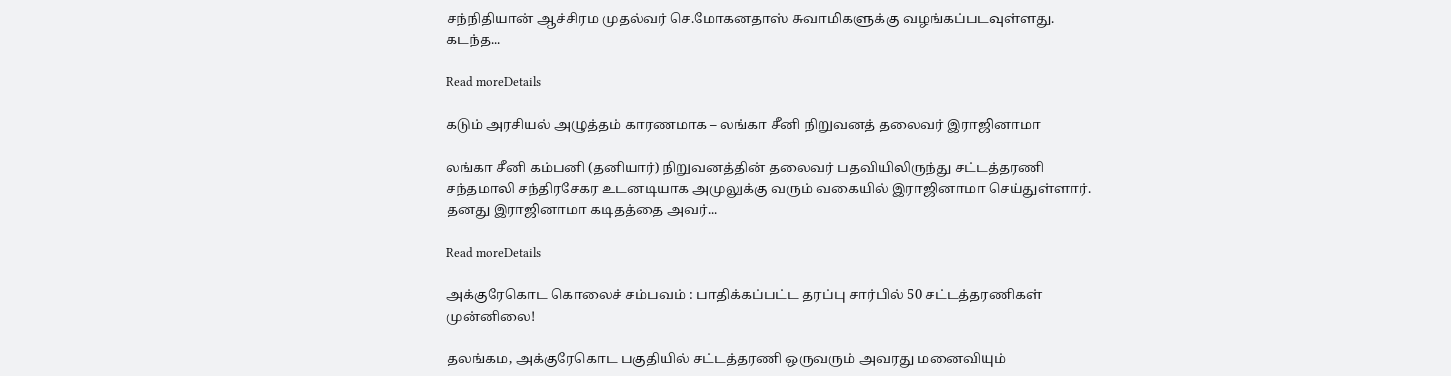சந்நிதியான் ஆச்சிரம முதல்வர் செ.மோகனதாஸ் சுவாமிகளுக்கு வழங்கப்படவுள்ளது. கடந்த...

Read moreDetails

கடும் அரசியல் அழுத்தம் காரணமாக – லங்கா சீனி நிறுவனத் தலைவர் இராஜினாமா

லங்கா சீனி கம்பனி (தனியார்) நிறுவனத்தின் தலைவர் பதவியிலிருந்து சட்டத்தரணி சந்தமாலி சந்திரசேகர உடனடியாக அமுலுக்கு வரும் வகையில் இராஜினாமா செய்துள்ளார். தனது இராஜினாமா கடிதத்தை அவர்...

Read moreDetails

அக்குரேகொட கொலைச் சம்பவம் : பாதிக்கப்பட்ட தரப்பு சார்பில் 50 சட்டத்தரணிகள் முன்னிலை!

தலங்கம, அக்குரேகொட பகுதியில் சட்டத்தரணி ஒருவரும் அவரது மனைவியும்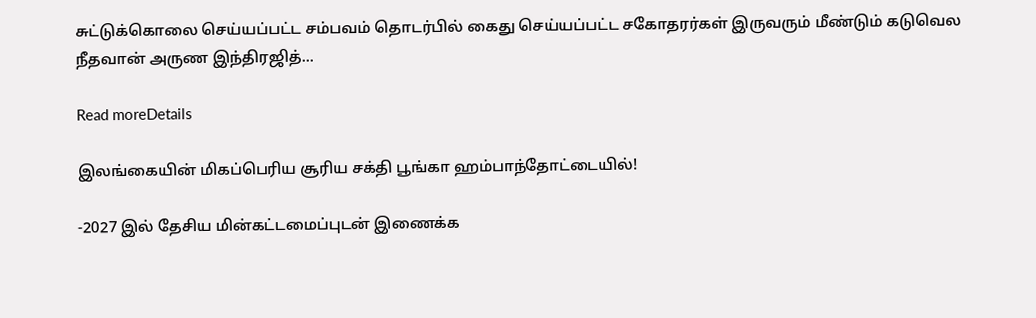சுட்டுக்கொலை செய்யப்பட்ட சம்பவம் தொடர்பில் கைது செய்யப்பட்ட சகோதரர்கள் இருவரும் மீண்டும் கடுவெல நீதவான் அருண இந்திரஜித்...

Read moreDetails

இலங்கையின் மிகப்பெரிய சூரிய சக்தி பூங்கா ஹம்பாந்தோட்டையில்!

-2027 இல் தேசிய மின்கட்டமைப்புடன் இணைக்க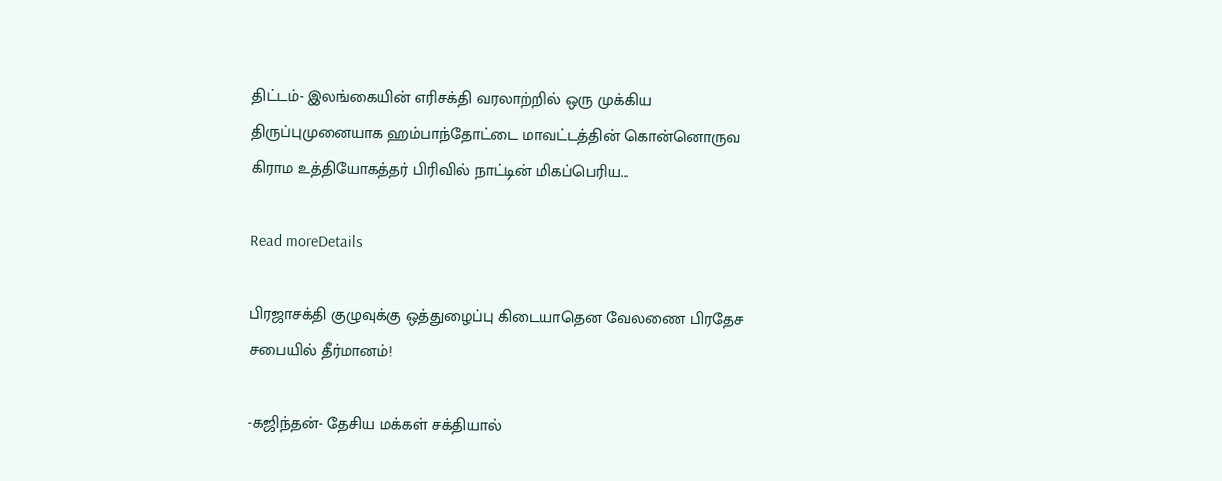திட்டம்- இலங்கையின் எரிசக்தி வரலாற்றில் ஒரு முக்கிய திருப்புமுனையாக ஹம்பாந்தோட்டை மாவட்டத்தின் கொன்னொருவ கிராம உத்தியோகத்தர் பிரிவில் நாட்டின் மிகப்பெரிய...

Read moreDetails

பிரஜாசக்தி குழுவுக்கு ஒத்துழைப்பு கிடையாதென வேலணை பிரதேச சபையில் தீர்மானம்!

-கஜிந்தன்- தேசிய மக்கள் சக்தியால்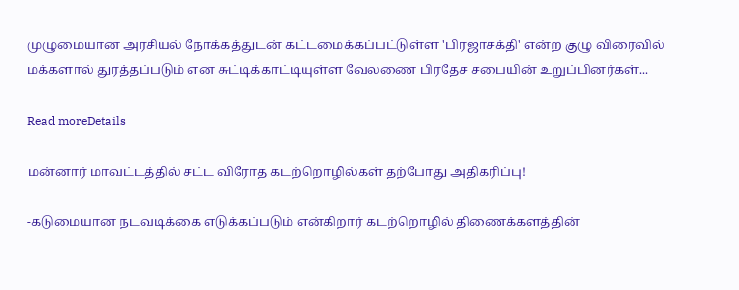முழுமையான அரசியல் நோக்கத்துடன் கட்டமைக்கப்பட்டுள்ள 'பிரஜாசக்தி' என்ற குழு விரைவில் மக்களால் துரத்தப்படும் என சுட்டிக்காட்டியுள்ள வேலணை பிரதேச சபையின் உறுப்பினர்கள்...

Read moreDetails

மன்னார் மாவட்டத்தில் சட்ட விரோத கடற்றொழில்கள் தற்போது அதிகரிப்பு!

-கடுமையான நடவடிக்கை எடுக்கப்படும் என்கிறார் கடற்றொழில் திணைக்களத்தின்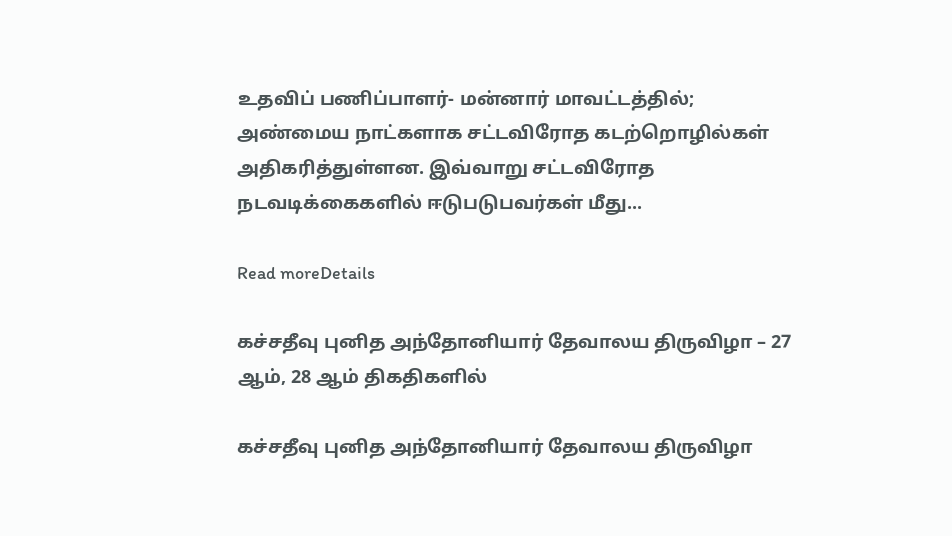உதவிப் பணிப்பாளர்- மன்னார் மாவட்டத்தில்; அண்மைய நாட்களாக சட்டவிரோத கடற்றொழில்கள் அதிகரித்துள்ளன. இவ்வாறு சட்டவிரோத நடவடிக்கைகளில் ஈடுபடுபவர்கள் மீது...

Read moreDetails

கச்சதீவு புனித அந்தோனியார் தேவாலய திருவிழா – 27 ஆம், 28 ஆம் திகதிகளில்

கச்சதீவு புனித அந்தோனியார் தேவாலய திருவிழா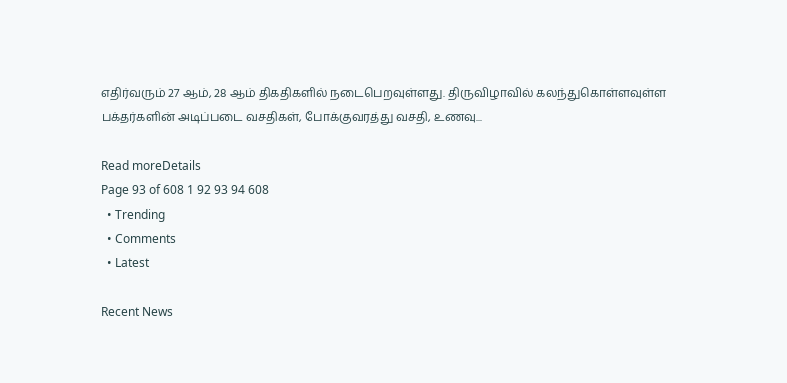எதிர்வரும் 27 ஆம், 28 ஆம் திகதிகளில் நடைபெறவுள்ளது. திருவிழாவில் கலந்துகொள்ளவுள்ள பக்தர்களின் அடிப்படை வசதிகள், போக்குவரத்து வசதி, உணவு...

Read moreDetails
Page 93 of 608 1 92 93 94 608
  • Trending
  • Comments
  • Latest

Recent News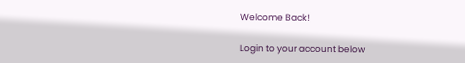Welcome Back!

Login to your account below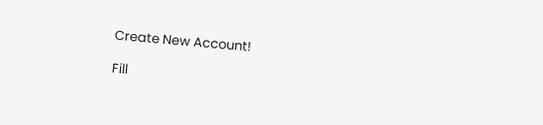Create New Account!

Fill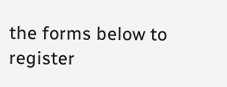the forms below to register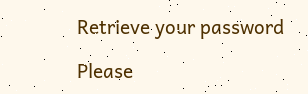Retrieve your password

Please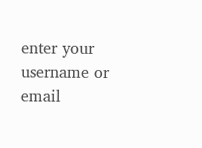enter your username or email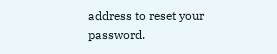address to reset your password.